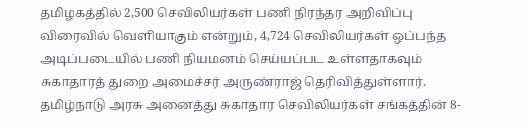தமிழகத்தில் 2,500 செவிலியர்கள் பணி நிரந்தர அறிவிப்பு விரைவில் வெளியாகும் என்றும், 4,724 செவிலியர்கள் ஒப்பந்த அடிப்படையில் பணி நியமனம் செய்யப்பட உள்ளதாகவும் சுகாதாரத் துறை அமைச்சர் அருண்ராஜ் தெரிவித்துள்ளார். தமிழ்நாடு அரசு அனைத்து சுகாதார செவிலியர்கள் சங்கத்தின் 8-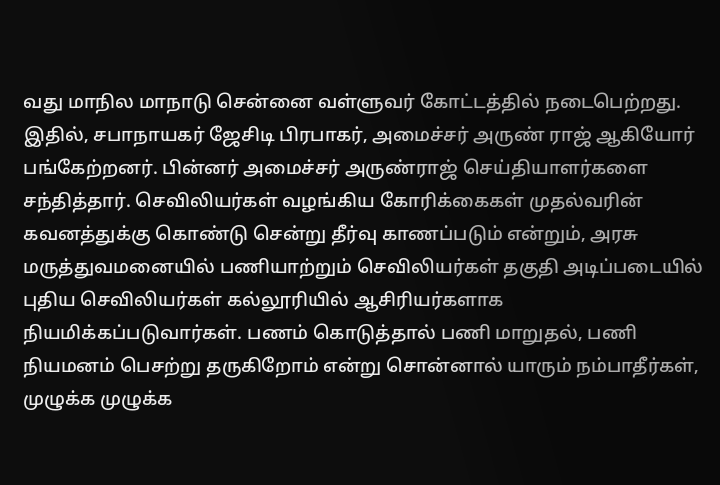வது மாநில மாநாடு சென்னை வள்ளுவர் கோட்டத்தில் நடைபெற்றது. இதில், சபாநாயகர் ஜேசிடி பிரபாகர், அமைச்சர் அருண் ராஜ் ஆகியோர் பங்கேற்றனர். பின்னர் அமைச்சர் அருண்ராஜ் செய்தியாளர்களை சந்தித்தார். செவிலியர்கள் வழங்கிய கோரிக்கைகள் முதல்வரின் கவனத்துக்கு கொண்டு சென்று தீர்வு காணப்படும் என்றும், அரசு மருத்துவமனையில் பணியாற்றும் செவிலியர்கள் தகுதி அடிப்படையில் புதிய செவிலியர்கள் கல்லூரியில் ஆசிரியர்களாக நியமிக்கப்படுவார்கள். பணம் கொடுத்தால் பணி மாறுதல், பணி நியமனம் பெசற்று தருகிறோம் என்று சொன்னால் யாரும் நம்பாதீர்கள், முழுக்க முழுக்க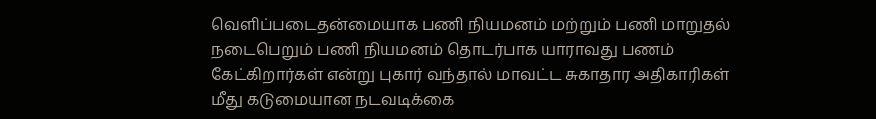வெளிப்படைதன்மையாக பணி நியமனம் மற்றும் பணி மாறுதல் நடைபெறும் பணி நியமனம் தொடர்பாக யாராவது பணம் கேட்கிறார்கள் என்று புகார் வந்தால் மாவட்ட சுகாதார அதிகாரிகள் மீது கடுமையான நடவடிக்கை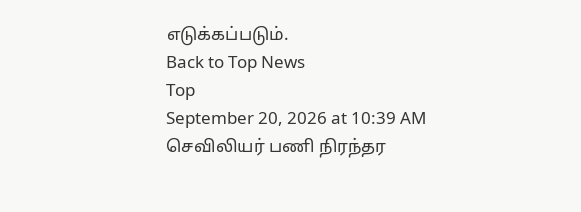எடுக்கப்படும்.
Back to Top News
Top
September 20, 2026 at 10:39 AM
செவிலியர் பணி நிரந்தர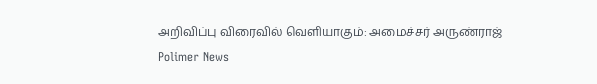அறிவிப்பு விரைவில் வெளியாகும்: அமைச்சர் அருண்ராஜ்
Polimer News